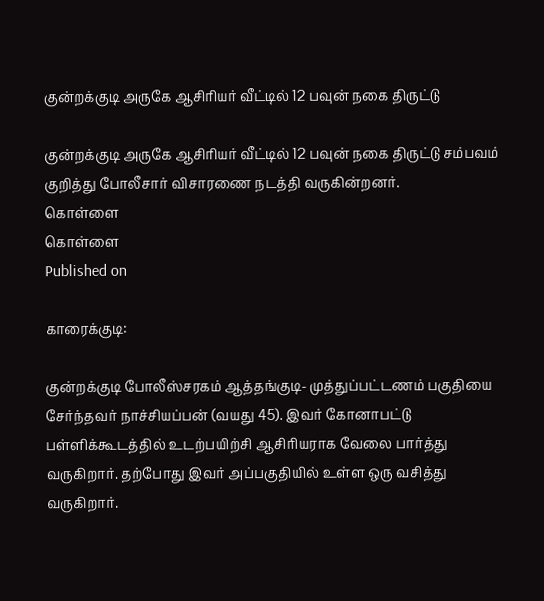குன்றக்குடி அருகே ஆசிரியர் வீட்டில் 12 பவுன் நகை திருட்டு

குன்றக்குடி அருகே ஆசிரியர் வீட்டில் 12 பவுன் நகை திருட்டு சம்பவம் குறித்து போலீசார் விசாரணை நடத்தி வருகின்றனர்.
கொள்ளை
கொள்ளை
Published on

காரைக்குடி:

குன்றக்குடி போலீஸ்சரகம் ஆத்தங்குடி- முத்துப்பட்டணம் பகுதியை சேர்ந்தவர் நாச்சியப்பன் (வயது 45). இவர் கோனாபட்டு பள்ளிக்கூடத்தில் உடற்பயிற்சி ஆசிரியராக வேலை பார்த்து வருகிறார். தற்போது இவர் அப்பகுதியில் உள்ள ஒரு வசித்து வருகிறார்.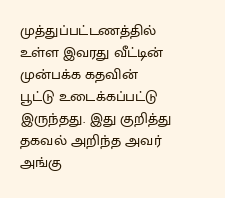முத்துப்பட்டணத்தில் உள்ள இவரது வீட்டின் முன்பக்க கதவின் பூட்டு உடைக்கப்பட்டு இருந்தது. இது குறித்து தகவல் அறிந்த அவர் அங்கு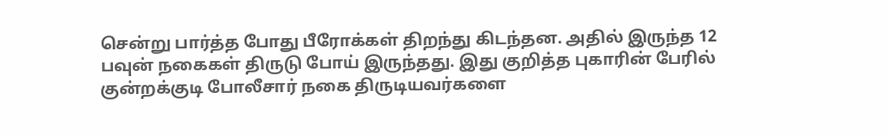சென்று பார்த்த போது பீரோக்கள் திறந்து கிடந்தன. அதில் இருந்த 12 பவுன் நகைகள் திருடு போய் இருந்தது. இது குறித்த புகாரின் பேரில் குன்றக்குடி போலீசார் நகை திருடியவர்களை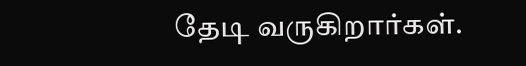தேடி வருகிறார்கள்.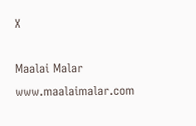X

Maalai Malar
www.maalaimalar.com